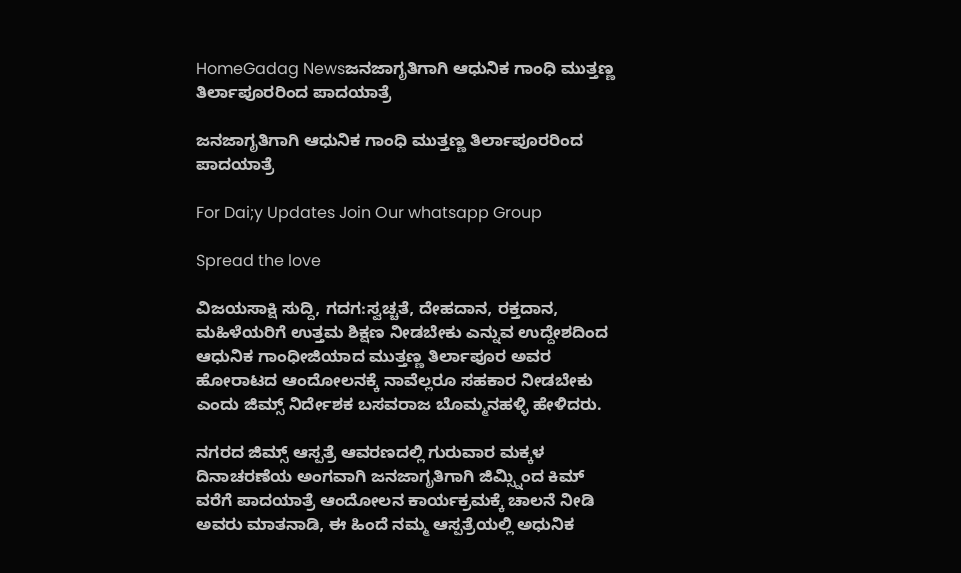HomeGadag Newsಜನಜಾಗೃತಿಗಾಗಿ ಆಧುನಿಕ ಗಾಂಧಿ ಮುತ್ತಣ್ಣ ತಿರ್ಲಾಪೂರರಿಂದ ಪಾದಯಾತ್ರೆ

ಜನಜಾಗೃತಿಗಾಗಿ ಆಧುನಿಕ ಗಾಂಧಿ ಮುತ್ತಣ್ಣ ತಿರ್ಲಾಪೂರರಿಂದ ಪಾದಯಾತ್ರೆ

For Dai;y Updates Join Our whatsapp Group

Spread the love

ವಿಜಯಸಾಕ್ಷಿ ಸುದ್ದಿ, ಗದಗ:ಸ್ವಚ್ಚತೆ, ದೇಹದಾನ, ರಕ್ತದಾನ, ಮಹಿಳೆಯರಿಗೆ ಉತ್ತಮ ಶಿಕ್ಷಣ ನೀಡಬೇಕು ಎನ್ನುವ ಉದ್ದೇಶದಿಂದ ಆಧುನಿಕ ಗಾಂಧೀಜಿಯಾದ ಮುತ್ತಣ್ಣ ತಿರ್ಲಾಪೂರ ಅವರ ಹೋರಾಟದ ಆಂದೋಲನಕ್ಕೆ ನಾವೆಲ್ಲರೂ ಸಹಕಾರ ನೀಡಬೇಕು ಎಂದು ಜಿಮ್ಸ್ ನಿರ್ದೇಶಕ ಬಸವರಾಜ ಬೊಮ್ಮನಹಳ್ಳಿ ಹೇಳಿದರು.

ನಗರದ ಜಿಮ್ಸ್ ಆಸ್ಪತ್ರೆ ಆವರಣದಲ್ಲಿ ಗುರುವಾರ ಮಕ್ಕಳ ದಿನಾಚರಣೆಯ ಅಂಗವಾಗಿ ಜನಜಾಗೃತಿಗಾಗಿ ಜಿಮ್ಸ್ನಿಂದ ಕಿಮ್ ವರೆಗೆ ಪಾದಯಾತ್ರೆ ಆಂದೋಲನ ಕಾರ್ಯಕ್ರಮಕ್ಕೆ ಚಾಲನೆ ನೀಡಿ ಅವರು ಮಾತನಾಡಿ, ಈ ಹಿಂದೆ ನಮ್ಮ ಆಸ್ಪತ್ರೆಯಲ್ಲಿ ಅಧುನಿಕ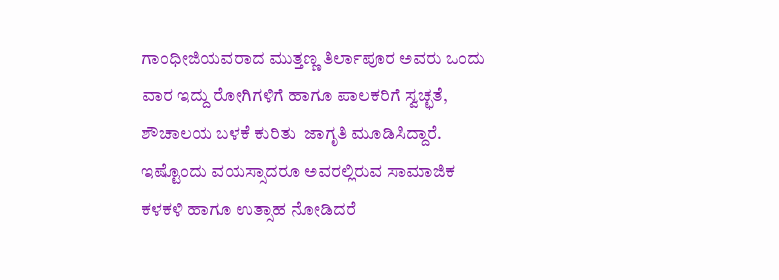ಗಾಂಧೀಜಿಯವರಾದ ಮುತ್ತಣ್ಣ ತಿರ್ಲಾಪೂರ ಅವರು ಒಂದು ವಾರ ಇದ್ದು ರೋಗಿಗಳಿಗೆ ಹಾಗೂ ಪಾಲಕರಿಗೆ ಸ್ವಚ್ಛತೆ, ಶೌಚಾಲಯ ಬಳಕೆ ಕುರಿತು  ಜಾಗೃತಿ ಮೂಡಿಸಿದ್ದಾರೆ. ಇಷ್ಟೊಂದು ವಯಸ್ಸಾದರೂ ಅವರಲ್ಲಿರುವ ಸಾಮಾಜಿಕ ಕಳಕಳಿ ಹಾಗೂ ಉತ್ಸಾಹ ನೋಡಿದರೆ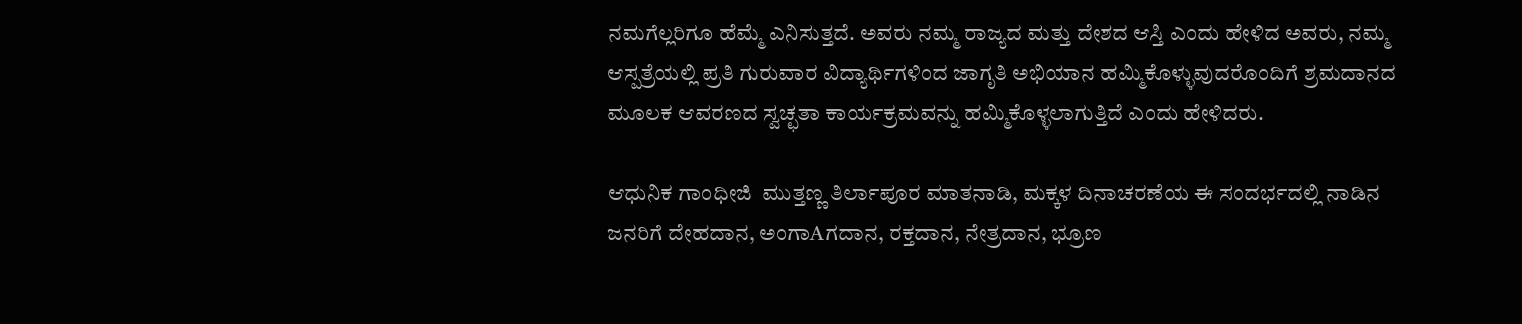ನಮಗೆಲ್ಲರಿಗೂ ಹೆಮ್ಮೆ ಎನಿಸುತ್ತದೆ. ಅವರು ನಮ್ಮ ರಾಜ್ಯದ ಮತ್ತು ದೇಶದ ಆಸ್ತಿ ಎಂದು ಹೇಳಿದ ಅವರು, ನಮ್ಮ ಆಸ್ಪತ್ರೆಯಲ್ಲಿ ಪ್ರತಿ ಗುರುವಾರ ವಿದ್ಯಾರ್ಥಿಗಳಿಂದ ಜಾಗೃತಿ ಅಭಿಯಾನ ಹಮ್ಮಿಕೊಳ್ಳುವುದರೊಂದಿಗೆ ಶ್ರಮದಾನದ ಮೂಲಕ ಆವರಣದ ಸ್ವಚ್ಛತಾ ಕಾರ್ಯಕ್ರಮವನ್ನು ಹಮ್ಮಿಕೊಳ್ಳಲಾಗುತ್ತಿದೆ ಎಂದು ಹೇಳಿದರು.

ಆಧುನಿಕ ಗಾಂಧೀಜಿ  ಮುತ್ತಣ್ಣ ತಿರ್ಲಾಪೂರ ಮಾತನಾಡಿ, ಮಕ್ಕಳ ದಿನಾಚರಣೆಯ ಈ ಸಂದರ್ಭದಲ್ಲಿ ನಾಡಿನ ಜನರಿಗೆ ದೇಹದಾನ, ಅಂಗಾAಗದಾನ, ರಕ್ತದಾನ, ನೇತ್ರದಾನ, ಭ್ರೂಣ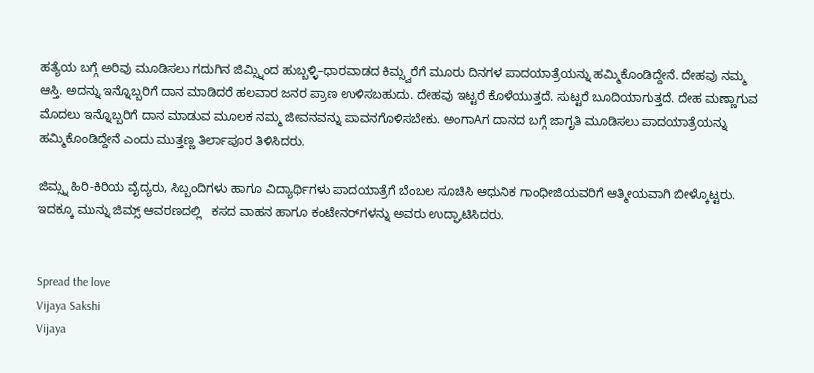ಹತ್ಯೆಯ ಬಗ್ಗೆ ಅರಿವು ಮೂಡಿಸಲು ಗದುಗಿನ ಜಿಮ್ಸ್ನಿಂದ ಹುಬ್ಬಳ್ಳಿ–ಧಾರವಾಡದ ಕಿಮ್ಸ್ವರೆಗೆ ಮೂರು ದಿನಗಳ ಪಾದಯಾತ್ರೆಯನ್ನು ಹಮ್ಮಿಕೊಂಡಿದ್ದೇನೆ. ದೇಹವು ನಮ್ಮ ಆಸ್ತಿ. ಅದನ್ನು ಇನ್ನೊಬ್ಬರಿಗೆ ದಾನ ಮಾಡಿದರೆ ಹಲವಾರ ಜನರ ಪ್ರಾಣ ಉಳಿಸಬಹುದು. ದೇಹವು ಇಟ್ಟರೆ ಕೊಳೆಯುತ್ತದೆ. ಸುಟ್ಟರೆ ಬೂದಿಯಾಗುತ್ತದೆ. ದೇಹ ಮಣ್ಣಾಗುವ ಮೊದಲು ಇನ್ನೊಬ್ಬರಿಗೆ ದಾನ ಮಾಡುವ ಮೂಲಕ ನಮ್ಮ ಜೀವನವನ್ನು ಪಾವನಗೊಳಿಸಬೇಕು. ಅಂಗಾAಗ ದಾನದ ಬಗ್ಗೆ ಜಾಗೃತಿ ಮೂಡಿಸಲು ಪಾದಯಾತ್ರೆಯನ್ನು ಹಮ್ಮಿಕೊಂಡಿದ್ದೇನೆ ಎಂದು ಮುತ್ತಣ್ಣ ತಿರ್ಲಾಪೂರ ತಿಳಿಸಿದರು.

ಜಿಮ್ಸ್ನ ಹಿರಿ-ಕಿರಿಯ ವೈದ್ಯರು, ಸಿಬ್ಬಂದಿಗಳು ಹಾಗೂ ವಿದ್ಯಾರ್ಥಿಗಳು ಪಾದಯಾತ್ರೆಗೆ ಬೆಂಬಲ ಸೂಚಿಸಿ ಆಧುನಿಕ ಗಾಂಧೀಜಿಯವರಿಗೆ ಆತ್ಮೀಯವಾಗಿ ಬೀಳ್ಕೊಟ್ಟರು. ಇದಕ್ಕೂ ಮುನ್ನು ಜಿಮ್ಸ್ ಆವರಣದಲ್ಲಿ   ಕಸದ ವಾಹನ ಹಾಗೂ ಕಂಟೇನರ್‌ಗಳನ್ನು ಅವರು ಉದ್ಘಾಟಿಸಿದರು.


Spread the love
Vijaya Sakshi
Vijaya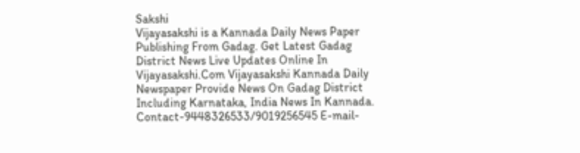Sakshi
Vijayasakshi is a Kannada Daily News Paper Publishing From Gadag. Get Latest Gadag District News Live Updates Online In Vijayasakshi.Com Vijayasakshi Kannada Daily Newspaper Provide News On Gadag District Including Karnataka, India News In Kannada. Contact-9448326533/9019256545 E-mail-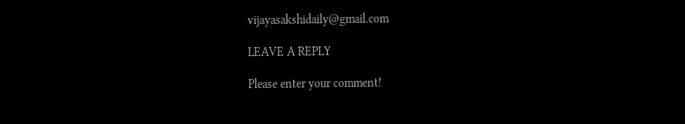vijayasakshidaily@gmail.com

LEAVE A REPLY

Please enter your comment!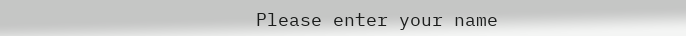Please enter your name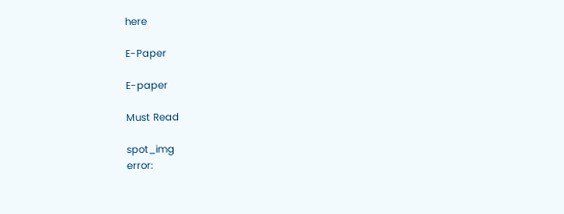here

E-Paper

E-paper

Must Read

spot_img
error: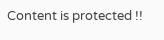Content is protected !!